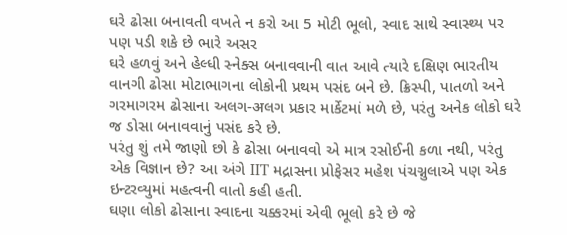ઘરે ઢોસા બનાવતી વખતે ન કરો આ 5 મોટી ભૂલો, સ્વાદ સાથે સ્વાસ્થ્ય પર પણ પડી શકે છે ભારે અસર
ઘરે હળવું અને હેલ્ધી સ્નેક્સ બનાવવાની વાત આવે ત્યારે દક્ષિણ ભારતીય વાનગી ઢોસા મોટાભાગના લોકોની પ્રથમ પસંદ બને છે. ક્રિસ્પી, પાતળો અને ગરમાગરમ ઢોસાના અલગ-अલગ પ્રકાર માર્કેટમાં મળે છે, પરંતુ અનેક લોકો ઘરે જ ડોસા બનાવવાનું પસંદ કરે છે.
પરંતુ શું તમે જાણો છો કે ઢોસા બનાવવો એ માત્ર રસોઈની કળા નથી, પરંતુ એક વિજ્ઞાન છે? આ અંગે IIT મદ્રાસના પ્રોફેસર મહેશ પંચગ્નુલાએ પણ એક ઇન્ટરવ્યુમાં મહત્વની વાતો કહી હતી.
ઘણા લોકો ઢોસાના સ્વાદના ચક્કરમાં એવી ભૂલો કરે છે જે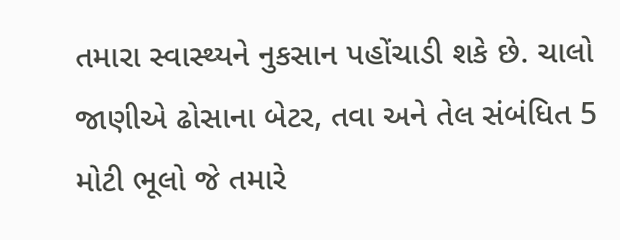તમારા સ્વાસ્થ્યને નુકસાન પહોંચાડી શકે છે. ચાલો જાણીએ ઢોસાના બેટર, તવા અને તેલ સંબંધિત 5 મોટી ભૂલો જે તમારે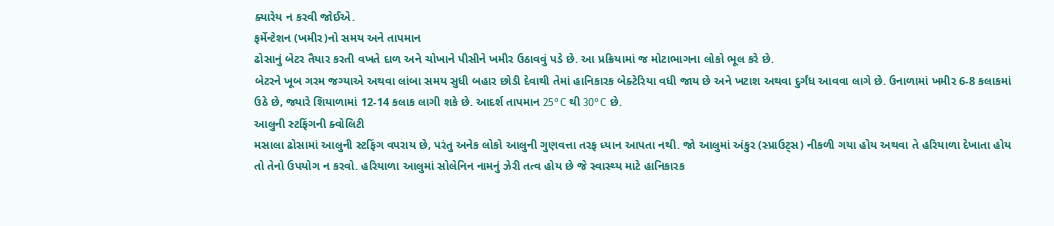ક્યારેય ન કરવી જોઈએ.
ફર્મેન્ટેશન (ખમીર)નો સમય અને તાપમાન
ઢોસાનું બેટર તૈયાર કરતી વખતે દાળ અને ચોખાને પીસીને ખમીર ઉઠાવવું પડે છે. આ પ્રક્રિયામાં જ મોટાભાગના લોકો ભૂલ કરે છે.
બેટરને ખૂબ ગરમ જગ્યાએ અથવા લાંબા સમય સુધી બહાર છોડી દેવાથી તેમાં હાનિકારક બેક્ટેરિયા વધી જાય છે અને ખટાશ અથવા દુર્ગંધ આવવા લાગે છે. ઉનાળામાં ખમીર 6-8 કલાકમાં ઉઠે છે, જ્યારે શિયાળામાં 12-14 કલાક લાગી શકે છે. આદર્શ તાપમાન 25°C થી 30°C છે.
આલુની સ્ટફિંગની ક્વોલિટી
મસાલા ઢોસામાં આલુની સ્ટફિંગ વપરાય છે, પરંતુ અનેક લોકો આલુની ગુણવત્તા તરફ ધ્યાન આપતા નથી. જો આલુમાં અંકુર (સ્પ્રાઉટ્સ) નીકળી ગયા હોય અથવા તે હરિયાળા દેખાતા હોય તો તેનો ઉપયોગ ન કરવો. હરિયાળા આલુમાં સોલેનિન નામનું ઝેરી તત્વ હોય છે જે સ્વાસ્થ્ય માટે હાનિકારક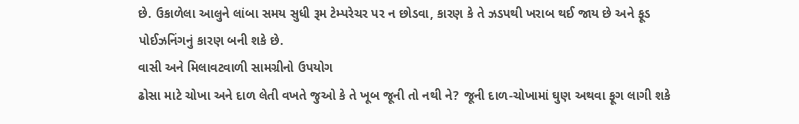છે. ઉકાળેલા આલુને લાંબા સમય સુધી રૂમ ટેમ્પરેચર પર ન છોડવા, કારણ કે તે ઝડપથી ખરાબ થઈ જાય છે અને ફૂડ પોઈઝનિંગનું કારણ બની શકે છે.
વાસી અને મિલાવટવાળી સામગ્રીનો ઉપયોગ
ઢોસા માટે ચોખા અને દાળ લેતી વખતે જુઓ કે તે ખૂબ જૂની તો નથી ને? જૂની દાળ-ચોખામાં ઘુણ અથવા ફૂગ લાગી શકે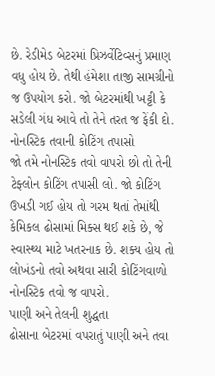છે. રેડીમેડ બેટરમાં પ્રિઝર્વેટિવ્સનું પ્રમાણ વધુ હોય છે. તેથી હંમેશા તાજી સામગ્રીનો જ ઉપયોગ કરો. જો બેટરમાંથી ખટ્ટી કે સડેલી ગંધ આવે તો તેને તરત જ ફેંકી દો.
નોનસ્ટિક તવાની કોટિંગ તપાસો
જો તમે નોનસ્ટિક તવો વાપરો છો તો તેની ટેફ્લોન કોટિંગ તપાસી લો. જો કોટિંગ ઉખડી ગઈ હોય તો ગરમ થતાં તેમાંથી કેમિકલ ઢોસામાં મિક્સ થઈ શકે છે, જે સ્વાસ્થ્ય માટે ખતરનાક છે. શક્ય હોય તો લોખંડનો તવો અથવા સારી કોટિંગવાળો નોનસ્ટિક તવો જ વાપરો.
પાણી અને તેલની શુદ્ધતા
ઢોસાના બેટરમાં વપરાતું પાણી અને તવા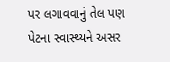પર લગાવવાનું તેલ પણ પેટના સ્વાસ્થ્યને અસર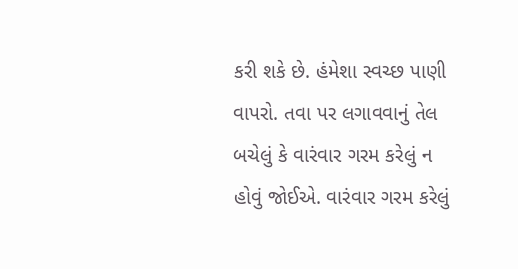કરી શકે છે. હંમેશા સ્વચ્છ પાણી વાપરો. તવા પર લગાવવાનું તેલ બચેલું કે વારંવાર ગરમ કરેલું ન હોવું જોઈએ. વારંવાર ગરમ કરેલું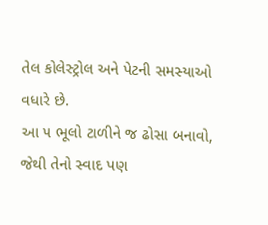તેલ કોલેસ્ટ્રોલ અને પેટની સમસ્યાઓ વધારે છે.
આ ૫ ભૂલો ટાળીને જ ઢોસા બનાવો, જેથી તેનો સ્વાદ પણ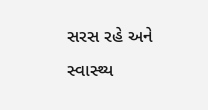સરસ રહે અને સ્વાસ્થ્ય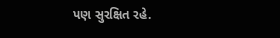પણ સુરક્ષિત રહે.